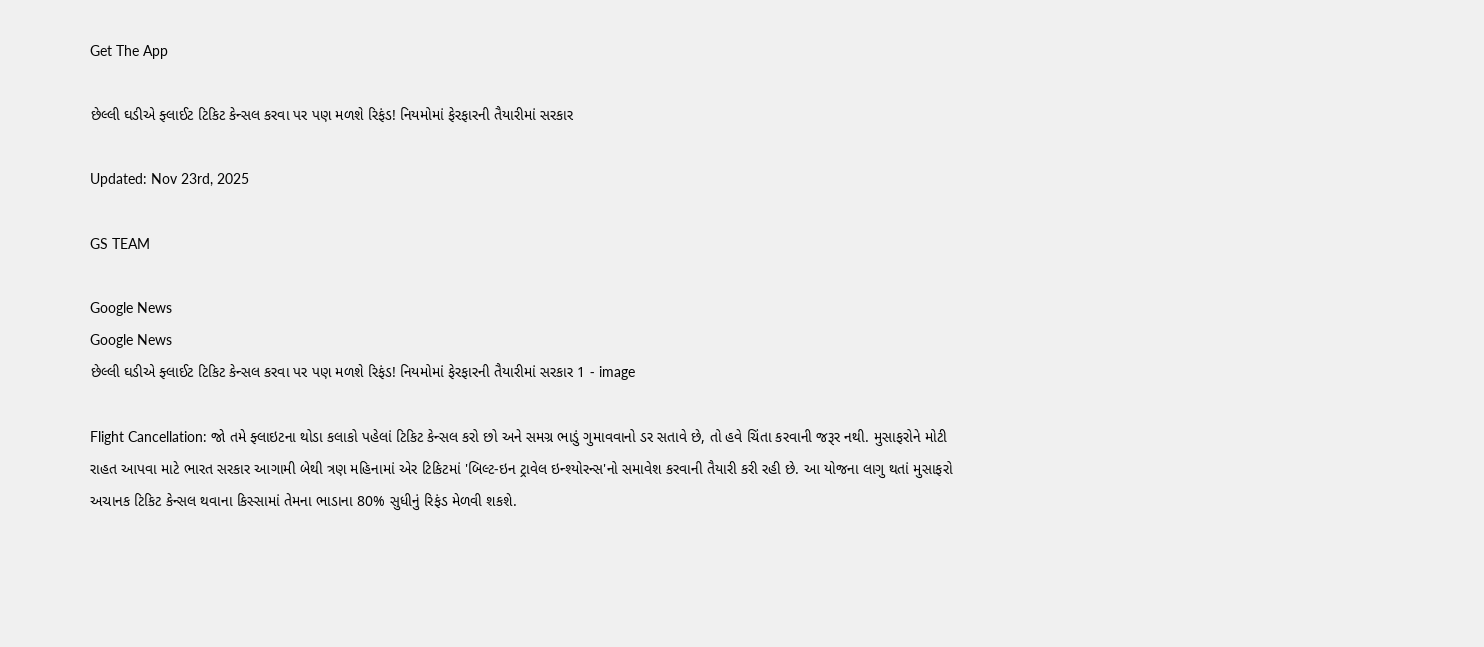Get The App

છેલ્લી ઘડીએ ફ્લાઈટ ટિકિટ કેન્સલ કરવા પર પણ મળશે રિફંડ! નિયમોમાં ફેરફારની તૈયારીમાં સરકાર

Updated: Nov 23rd, 2025

GS TEAM

Google News
Google News
છેલ્લી ઘડીએ ફ્લાઈટ ટિકિટ કેન્સલ કરવા પર પણ મળશે રિફંડ! નિયમોમાં ફેરફારની તૈયારીમાં સરકાર 1 - image

Flight Cancellation: જો તમે ફ્લાઇટના થોડા કલાકો પહેલાં ટિકિટ કેન્સલ કરો છો અને સમગ્ર ભાડું ગુમાવવાનો ડર સતાવે છે, તો હવે ચિંતા કરવાની જરૂર નથી. મુસાફરોને મોટી રાહત આપવા માટે ભારત સરકાર આગામી બેથી ત્રણ મહિનામાં એર ટિકિટમાં 'બિલ્ટ-ઇન ટ્રાવેલ ઇન્શ્યોરન્સ'નો સમાવેશ કરવાની તૈયારી કરી રહી છે. આ યોજના લાગુ થતાં મુસાફરો અચાનક ટિકિટ કેન્સલ થવાના કિસ્સામાં તેમના ભાડાના 80% સુધીનું રિફંડ મેળવી શકશે.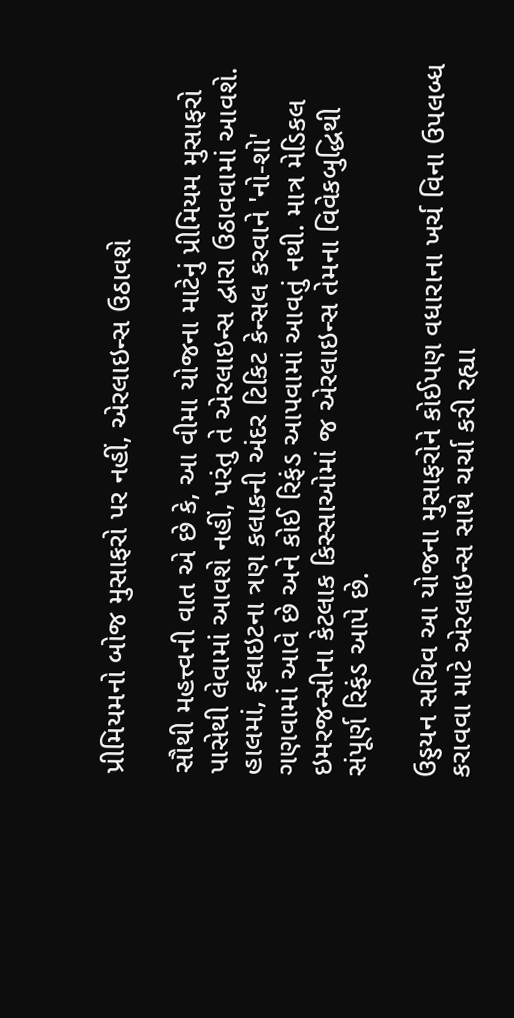પ્રીમિયમનો બોજ મુસાફરો પર નહીં, એરલાઇન્સ ઉઠાવશે

સૌથી મહત્ત્વની વાત એ છે કે, આ વીમા યોજના માટેનું પ્રીમિયમ મુસાફરો પાસેથી લેવામાં આવશે નહીં, પરંતુ તે એરલાઇન્સ દ્વારા ઉઠાવવામાં આવશે. હાલમાં, ફ્લાઇટના ત્રણ કલાકની અંદર ટિકિટ કેન્સલ કરવાને 'નો-શો' ગણવામાં આવે છે અને કોઈ રિફંડ આપવામાં આવતું નથી. માત્ર મેડિકલ ઇમરજન્સીના કેટલાક કિસ્સાઓમાં જ એરલાઇન્સ તેમના વિવેકબુદ્ધિથી સંપૂર્ણ રિફંડ આપે છે.

ઉડ્ડયન સચિવ આ યોજના મુસાફરોને કોઈપણ વધારાના ખર્ચ વિના ઉપલબ્ધ કરાવવા માટે એરલાઇન્સ સાથે ચર્ચા કરી રહ્યા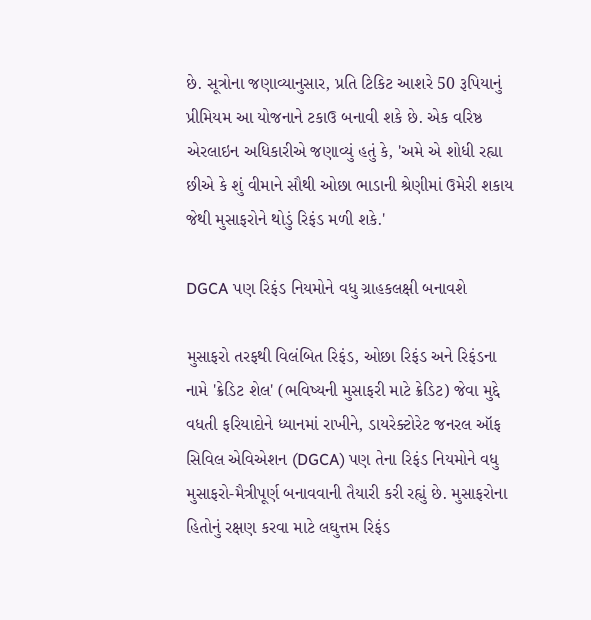છે. સૂત્રોના જણાવ્યાનુસાર, પ્રતિ ટિકિટ આશરે 50 રૂપિયાનું પ્રીમિયમ આ યોજનાને ટકાઉ બનાવી શકે છે. એક વરિષ્ઠ એરલાઇન અધિકારીએ જણાવ્યું હતું કે, 'અમે એ શોધી રહ્યા છીએ કે શું વીમાને સૌથી ઓછા ભાડાની શ્રેણીમાં ઉમેરી શકાય જેથી મુસાફરોને થોડું રિફંડ મળી શકે.'

DGCA પણ રિફંડ નિયમોને વધુ ગ્રાહકલક્ષી બનાવશે

મુસાફરો તરફથી વિલંબિત રિફંડ, ઓછા રિફંડ અને રિફંડના નામે 'ક્રેડિટ શેલ' (ભવિષ્યની મુસાફરી માટે ક્રેડિટ) જેવા મુદ્દે વધતી ફરિયાદોને ધ્યાનમાં રાખીને, ડાયરેક્ટોરેટ જનરલ ઑફ સિવિલ એવિએશન (DGCA) પણ તેના રિફંડ નિયમોને વધુ મુસાફરો-મૈત્રીપૂર્ણ બનાવવાની તૈયારી કરી રહ્યું છે. મુસાફરોના હિતોનું રક્ષણ કરવા માટે લઘુત્તમ રિફંડ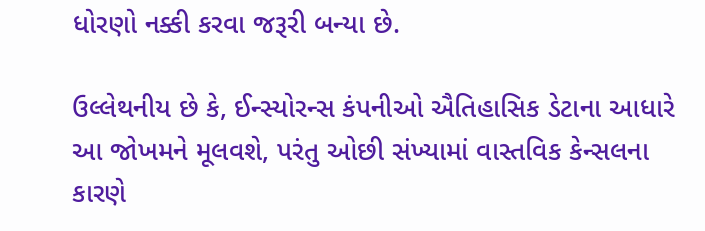ધોરણો નક્કી કરવા જરૂરી બન્યા છે.

ઉલ્લેથનીય છે કે, ઈન્સ્યોરન્સ કંપનીઓ ઐતિહાસિક ડેટાના આધારે આ જોખમને મૂલવશે, પરંતુ ઓછી સંખ્યામાં વાસ્તવિક કેન્સલના કારણે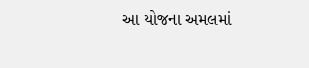આ યોજના અમલમાં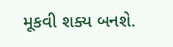મૂકવી શક્ય બનશે.